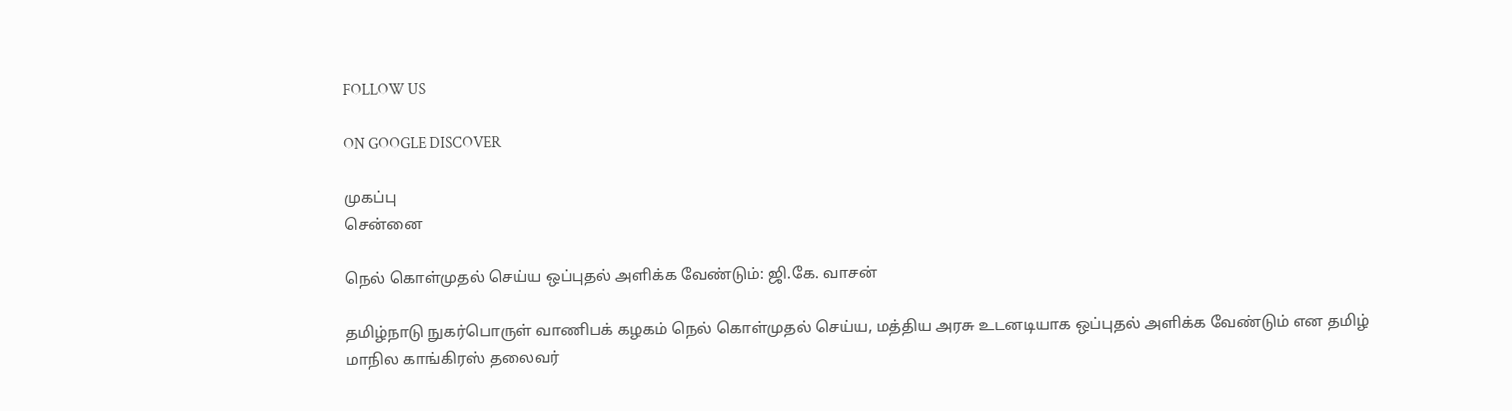FOLLOW US

ON GOOGLE DISCOVER

முகப்பு
சென்னை

நெல் கொள்முதல் செய்ய ஒப்புதல் அளிக்க வேண்டும்: ஜி.கே. வாசன்

தமிழ்நாடு நுகர்பொருள் வாணிபக் கழகம் நெல் கொள்முதல் செய்ய, மத்திய அரசு உடனடியாக ஒப்புதல் அளிக்க வேண்டும் என தமிழ் மாநில காங்கிரஸ் தலைவர்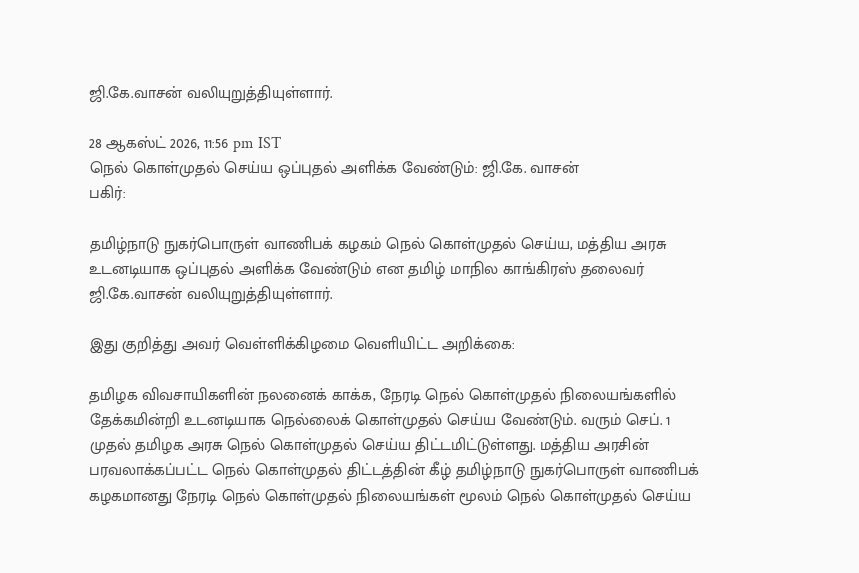ஜி.கே.வாசன் வலியுறுத்தியுள்ளார்.

28 ஆகஸ்ட் 2026, 11:56 pm IST
நெல் கொள்முதல் செய்ய ஒப்புதல் அளிக்க வேண்டும்: ஜி.கே. வாசன்
பகிர்:

தமிழ்நாடு நுகர்பொருள் வாணிபக் கழகம் நெல் கொள்முதல் செய்ய, மத்திய அரசு உடனடியாக ஒப்புதல் அளிக்க வேண்டும் என தமிழ் மாநில காங்கிரஸ் தலைவர் ஜி.கே.வாசன் வலியுறுத்தியுள்ளார்.

இது குறித்து அவர் வெள்ளிக்கிழமை வெளியிட்ட அறிக்கை:

தமிழக விவசாயிகளின் நலனைக் காக்க, நேரடி நெல் கொள்முதல் நிலையங்களில் தேக்கமின்றி உடனடியாக நெல்லைக் கொள்முதல் செய்ய வேண்டும். வரும் செப். 1 முதல் தமிழக அரசு நெல் கொள்முதல் செய்ய திட்டமிட்டுள்ளது. மத்திய அரசின் பரவலாக்கப்பட்ட நெல் கொள்முதல் திட்டத்தின் கீழ் தமிழ்நாடு நுகர்பொருள் வாணிபக் கழகமானது நேரடி நெல் கொள்முதல் நிலையங்கள் மூலம் நெல் கொள்முதல் செய்ய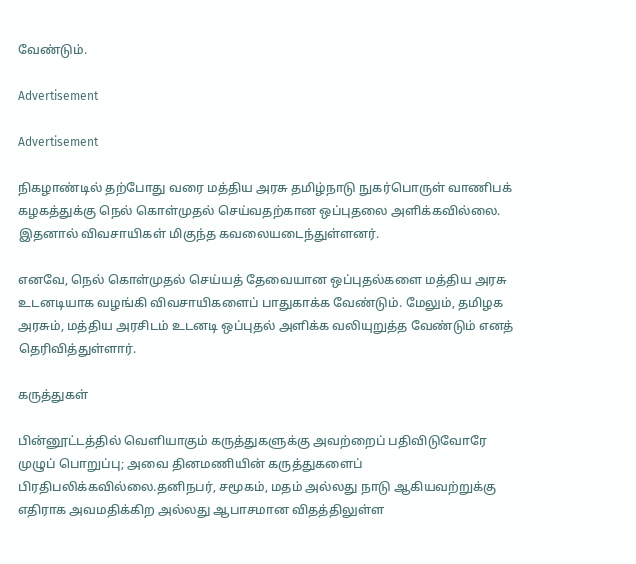வேண்டும்.

Advertisement

Advertisement

நிகழாண்டில் தற்போது வரை மத்திய அரசு தமிழ்நாடு நுகர்பொருள் வாணிபக் கழகத்துக்கு நெல் கொள்முதல் செய்வதற்கான ஒப்புதலை அளிக்கவில்லை. இதனால் விவசாயிகள் மிகுந்த கவலையடைந்துள்ளனர்.

எனவே, நெல் கொள்முதல் செய்யத் தேவையான ஒப்புதல்களை மத்திய அரசு உடனடியாக வழங்கி விவசாயிகளைப் பாதுகாக்க வேண்டும். மேலும், தமிழக அரசும், மத்திய அரசிடம் உடனடி ஒப்புதல் அளிக்க வலியுறுத்த வேண்டும் எனத் தெரிவித்துள்ளார்.

கருத்துகள்

பின்னூட்டத்தில் வெளியாகும் கருத்துகளுக்கு அவற்றைப் பதிவிடுவோரே முழுப் பொறுப்பு; அவை தினமணியின் கருத்துகளைப் பிரதிபலிக்கவில்லை.தனிநபர், சமூகம், மதம் அல்லது நாடு ஆகியவற்றுக்கு எதிராக அவமதிக்கிற அல்லது ஆபாசமான விதத்திலுள்ள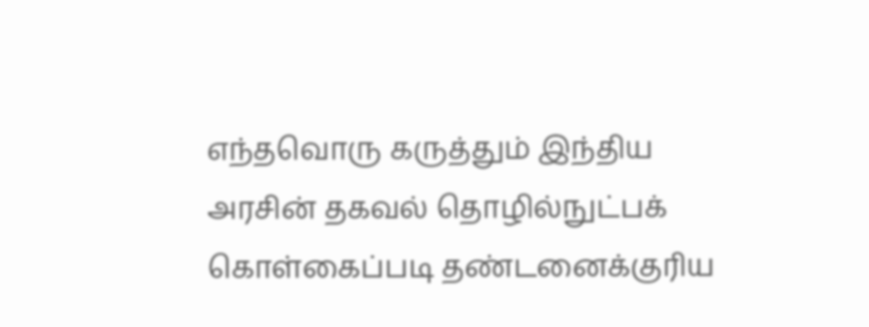எந்தவொரு கருத்தும் இந்திய அரசின் தகவல் தொழில்நுட்பக் கொள்கைப்படி தண்டனைக்குரிய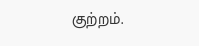குற்றம்.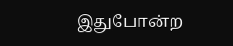இதுபோன்ற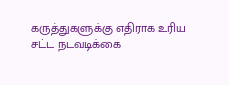கருத்துகளுக்கு எதிராக உரிய சட்ட நடவடிக்கை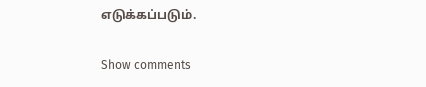எடுக்கப்படும்.

Show comments